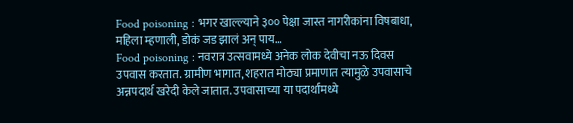Food poisoning : भगर खाल्ल्याने ३०० पेक्षा जास्त नागरीकांना विषबाधा, महिला म्हणाली, डोकं जड झालं अन् पाय…
Food poisoning : नवरात्र उत्सवामध्ये अनेक लोक देवीचा नऊ दिवस उपवास करतात. ग्रामीण भागात, शहरात मोठ्या प्रमाणात त्यामुळे उपवासाचे अन्नपदार्थ खरेदी केले जातात. उपवासाच्या या पदार्थांमध्ये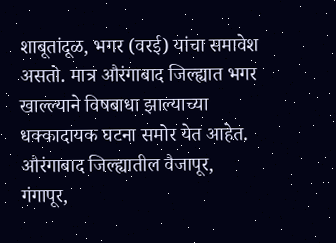शाबूतांदूळ, भगर (वरई) यांचा समावेश असतो. मात्र औरंगाबाद जिल्ह्यात भगर खाल्ल्याने विषबाधा झाल्याच्या धक्कादायक घटना समोर येत आहेत. औरंगाबाद जिल्ह्यातील वैजापूर, गंगापूर,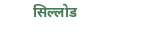सिल्लोड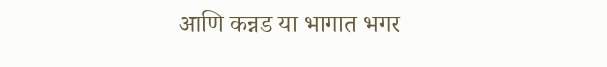आणि कन्नड या भागात भगर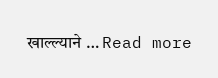खाल्ल्याने … Read more